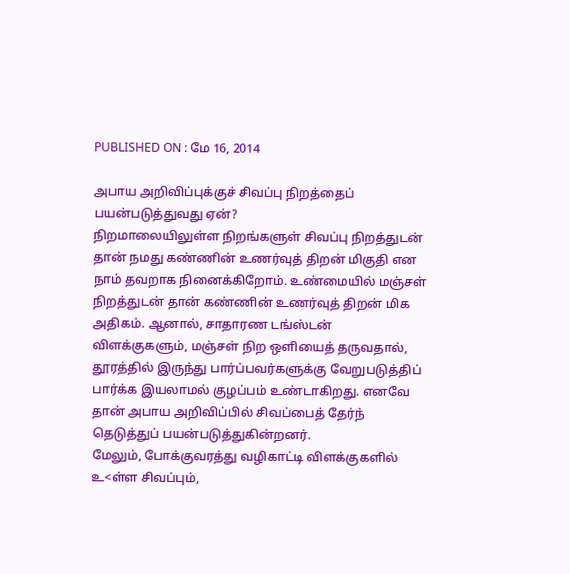PUBLISHED ON : மே 16, 2014

அபாய அறிவிப்புக்குச் சிவப்பு நிறத்தைப் பயன்படுத்துவது ஏன்?
நிறமாலையிலுள்ள நிறங்களுள் சிவப்பு நிறத்துடன் தான் நமது கண்ணின் உணர்வுத் திறன் மிகுதி என நாம் தவறாக நினைக்கிறோம். உண்மையில் மஞ்சள் நிறத்துடன் தான் கண்ணின் உணர்வுத் திறன் மிக அதிகம். ஆனால், சாதாரண டங்ஸ்டன் விளக்குகளும், மஞ்சள் நிற ஒளியைத் தருவதால், தூரத்தில் இருந்து பார்ப்பவர்களுக்கு வேறுபடுத்திப் பார்க்க இயலாமல் குழப்பம் உண்டாகிறது. எனவே தான் அபாய அறிவிப்பில் சிவப்பைத் தேர்ந் தெடுத்துப் பயன்படுத்துகின்றனர்.
மேலும், போக்குவரத்து வழிகாட்டி விளக்குகளில் உ<ள்ள சிவப்பும்,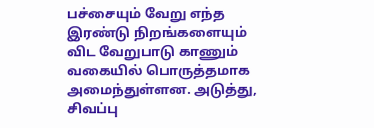பச்சையும் வேறு எந்த இரண்டு நிறங்களையும் விட வேறுபாடு காணும் வகையில் பொருத்தமாக அமைந்துள்ளன. அடுத்து, சிவப்பு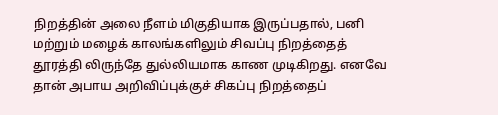நிறத்தின் அலை நீளம் மிகுதியாக இருப்பதால், பனி மற்றும் மழைக் காலங்களிலும் சிவப்பு நிறத்தைத் தூரத்தி லிருந்தே துல்லியமாக காண முடிகிறது. எனவே தான் அபாய அறிவிப்புக்குச் சிகப்பு நிறத்தைப்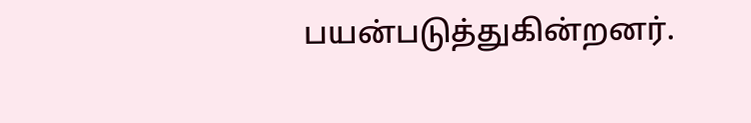பயன்படுத்துகின்றனர்.